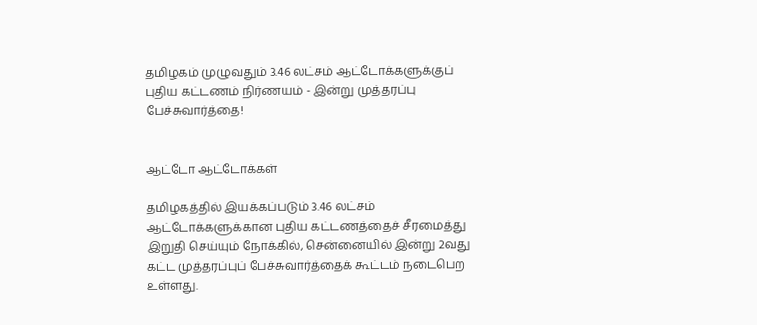தமிழகம் முழுவதும் 3.46 லட்சம் ஆட்டோக்களுக்குப் புதிய கட்டணம் நிர்ணயம் - இன்று முத்தரப்பு பேச்சுவார்த்தை!


ஆட்டோ ஆட்டோக்கள்

தமிழகத்தில் இயக்கப்படும் 3.46 லட்சம் ஆட்டோக்களுக்கான புதிய கட்டணத்தைச் சீரமைத்து இறுதி செய்யும் நோக்கில், சென்னையில் இன்று 2வது கட்ட முத்தரப்புப் பேச்சுவார்த்தைக் கூட்டம் நடைபெற உள்ளது.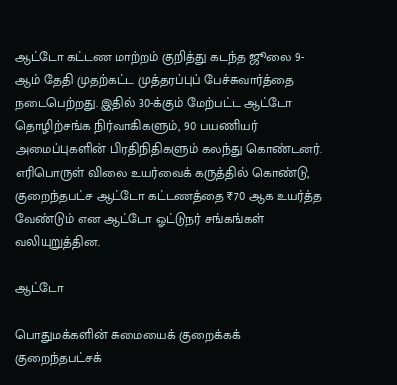ஆட்டோ கட்டண மாற்றம் குறித்து கடந்த ஜூலை 9-ஆம் தேதி முதற்கட்ட முத்தரப்புப் பேச்சுவார்த்தை நடைபெற்றது. இதில் 30-க்கும் மேற்பட்ட ஆட்டோ தொழிற்சங்க நிர்வாகிகளும், 90 பயணியர் அமைப்புகளின் பிரதிநிதிகளும் கலந்து கொண்டனர். எரிபொருள் விலை உயர்வைக் கருத்தில் கொண்டு, குறைந்தபட்ச ஆட்டோ கட்டணத்தை ₹70 ஆக உயர்த்த வேண்டும் என ஆட்டோ ஓட்டுநர் சங்கங்கள் வலியுறுத்தின.

ஆட்டோ

பொதுமக்களின் சுமையைக் குறைக்கக் குறைந்தபட்சக்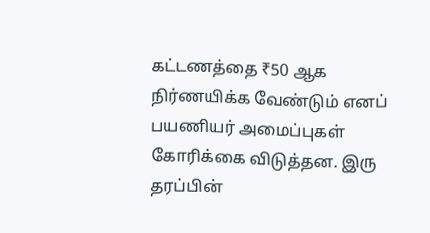கட்டணத்தை ₹50 ஆக நிர்ணயிக்க வேண்டும் எனப் பயணியர் அமைப்புகள் கோரிக்கை விடுத்தன. இரு தரப்பின்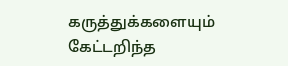கருத்துக்களையும் கேட்டறிந்த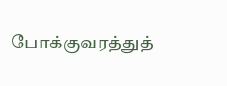போக்குவரத்துத்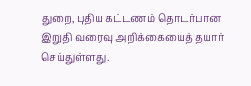துறை, புதிய கட்டணம் தொடர்பான இறுதி வரைவு அறிக்கையைத் தயார் செய்துள்ளது.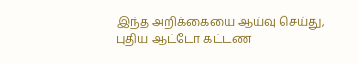இந்த அறிக்கையை ஆய்வு செய்து, புதிய ஆட்டோ கட்டண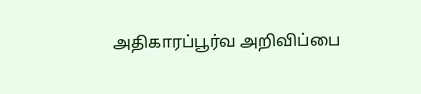அதிகாரப்பூர்வ அறிவிப்பை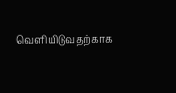வெளியிடுவதற்காக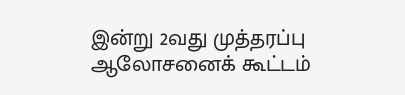இன்று 2வது முத்தரப்பு ஆலோசனைக் கூட்டம்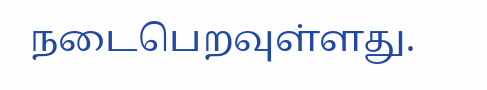நடைபெறவுள்ளது.